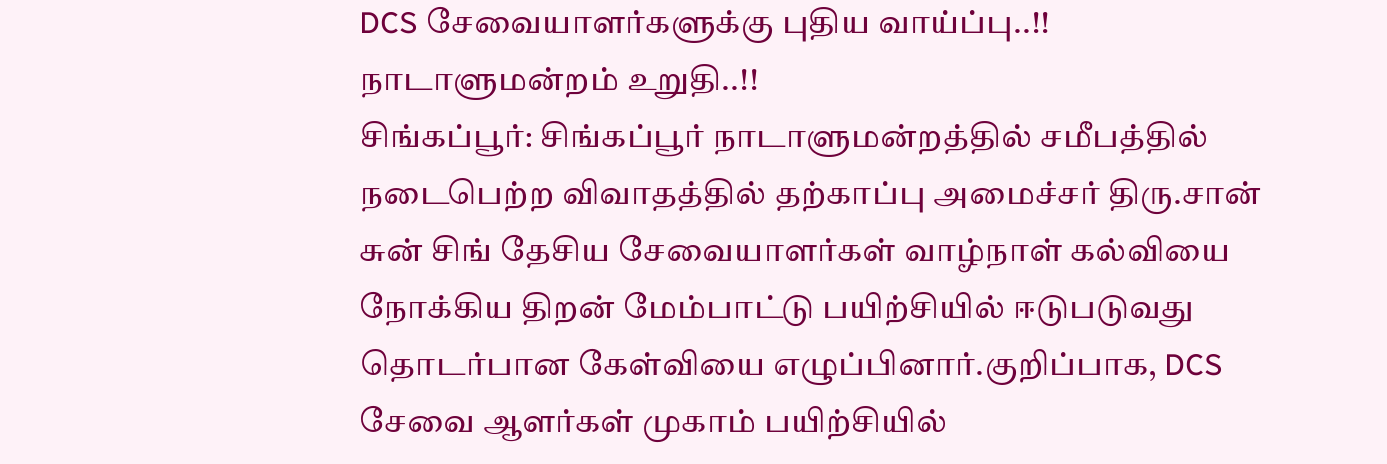DCS சேவையாளர்களுக்கு புதிய வாய்ப்பு..!! நாடாளுமன்றம் உறுதி..!!
சிங்கப்பூர்: சிங்கப்பூர் நாடாளுமன்றத்தில் சமீபத்தில் நடைபெற்ற விவாதத்தில் தற்காப்பு அமைச்சர் திரு.சான் சுன் சிங் தேசிய சேவையாளர்கள் வாழ்நாள் கல்வியை நோக்கிய திறன் மேம்பாட்டு பயிற்சியில் ஈடுபடுவது தொடர்பான கேள்வியை எழுப்பினார்.குறிப்பாக, DCS சேவை ஆளர்கள் முகாம் பயிற்சியில்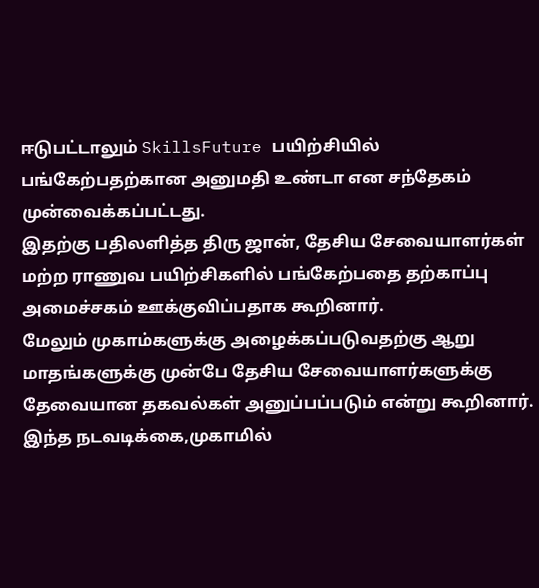ஈடுபட்டாலும் SkillsFuture பயிற்சியில் பங்கேற்பதற்கான அனுமதி உண்டா என சந்தேகம் முன்வைக்கப்பட்டது.
இதற்கு பதிலளித்த திரு ஜான், தேசிய சேவையாளர்கள் மற்ற ராணுவ பயிற்சிகளில் பங்கேற்பதை தற்காப்பு அமைச்சகம் ஊக்குவிப்பதாக கூறினார்.
மேலும் முகாம்களுக்கு அழைக்கப்படுவதற்கு ஆறு மாதங்களுக்கு முன்பே தேசிய சேவையாளர்களுக்கு தேவையான தகவல்கள் அனுப்பப்படும் என்று கூறினார்.
இந்த நடவடிக்கை,முகாமில்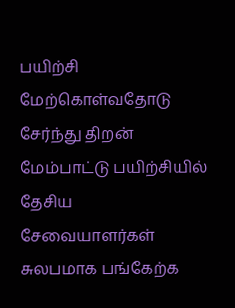பயிற்சி மேற்கொள்வதோடு சேர்ந்து திறன் மேம்பாட்டு பயிற்சியில் தேசிய சேவையாளர்கள் சுலபமாக பங்கேற்க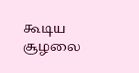கூடிய சூழலை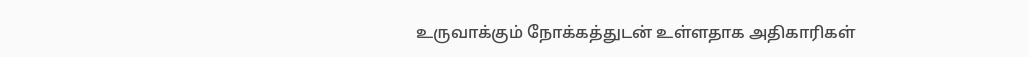உருவாக்கும் நோக்கத்துடன் உள்ளதாக அதிகாரிகள்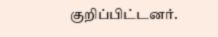குறிப்பிட்டனர்.